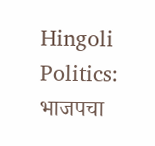Hingoli Politics: भाजपचा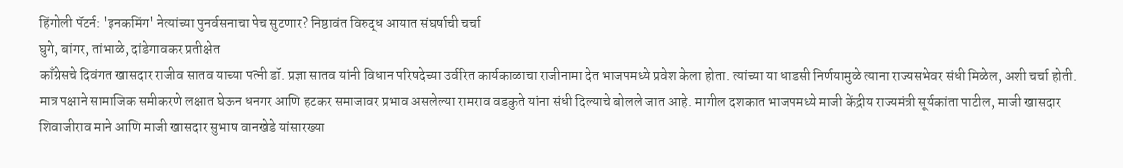हिंगोली पॅटर्न: 'इनकमिंग' नेत्यांच्या पुनर्वसनाचा पेच सुटणार? निष्ठावंत विरुद्ध आयात संघर्षाची चर्चा
घुगे, बांगर, तांभाळे, दांडेगावकर प्रतीक्षेत
काँग्रेसचे दिवंगत खासदार राजीव सातव याच्या पत्नी डॉ. प्रज्ञा सातव यांनी विधान परिषदेच्या उर्वरित कार्यकाळाचा राजीनामा देत भाजपमध्ये प्रवेश केला होता. त्यांच्या या धाडसी निर्णयामुळे त्याना राज्यसभेवर संधी मिळेल, अशी चर्चा होती. मात्र पक्षाने सामाजिक समीकरणे लक्षात घेऊन धनगर आणि हटकर समाजावर प्रभाव असलेल्या रामराव वडकुते यांना संधी दिल्याचे बोलले जात आहे. मागील दशकात भाजपमध्ये माजी केंद्रीय राज्यमंत्री सूर्यकांता पाटील, माजी खासदार शिवाजीराव माने आणि माजी खासदार सुभाष वानखेडे यांसारख्या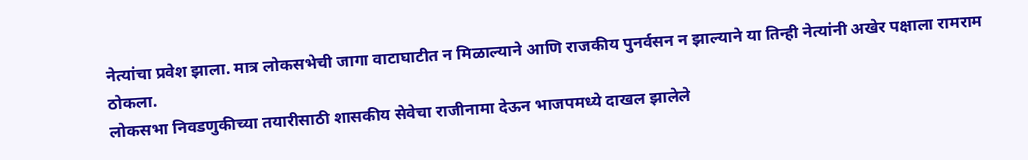नेत्यांचा प्रवेश झाला. मात्र लोकसभेची जागा वाटाघाटीत न मिळाल्याने आणि राजकीय पुनर्वसन न झाल्याने या तिन्ही नेत्यांनी अखेर पक्षाला रामराम ठोकला.
लोकसभा निवडणुकीच्या तयारीसाठी शासकीय सेवेचा राजीनामा देऊन भाजपमध्ये दाखल झालेले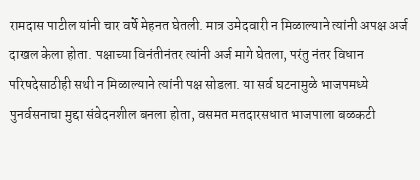रामदास पाटील यांनी चार वर्षे मेहनत घेतली. मात्र उमेदवारी न मिळाल्याने त्यांनी अपक्ष अर्ज दाखल केला होता. पक्षाच्या विनंतीनंतर त्यांनी अर्ज मागे घेतला, परंतु नंतर विधान परिषदेसाठीही सथी न मिळाल्याने त्यांनी पक्ष सोडला. या सर्व घटनामुळे भाजपमध्ये पुनर्वसनाचा मुद्दा संवेदनशील बनला होता, वसमत मतदारसधात भाजपाला बळकटी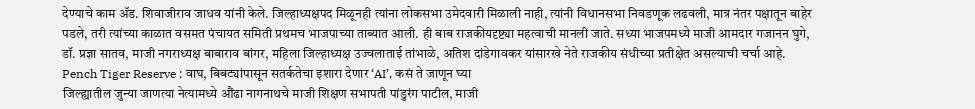देण्याचे काम ॲड. शिवाजीराव जाधव यांनी केले. जिल्हाध्यक्षपद मिळूनही त्यांना लोकसभा उमेदवारी मिळाली नाही, त्यांनी विधानसभा निवडणूक लढवली, मात्र नंतर पक्षातून बाहेर पडले, तरी त्यांच्या काळात वसमत पंचायत समिती प्रथमच भाजपाच्या ताब्यात आली. ही बाब राजकीयदृष्ट्या महत्वाची मानली जाते. सध्या भाजपमध्ये माजी आमदार गजानन घुगे, डॉ. प्रज्ञा सातव, माजी नगराध्यक्ष बाबाराव बांगर, महिला जिल्हाध्यक्ष उज्वलाताई तांभाळे, अतिश दांडेगावकर यांसारखे नेते राजकीय संधीच्या प्रतीक्षेत असल्याची चर्चा आहे.
Pench Tiger Reserve : वाघ, बिबट्यांपासून सतर्कतेचा इशारा देणार ‘AI’, कसं ते जाणून घ्या
जिल्ह्यातील जुन्या जाणत्या नेत्यामध्ये औंढा नागनाथचे माजी शिक्षण सभापती पांडुरंग पाटील, माजी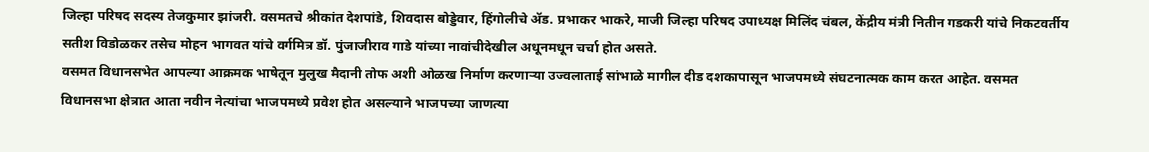जिल्हा परिषद सदस्य तेजकुमार झांजरी. वसमतचे श्रीकांत देशपांडे, शिवदास बोड्डेवार, हिंगोलीचे ॲड. प्रभाकर भाकरे, माजी जिल्हा परिषद उपाध्यक्ष मिलिंद चंबल, केंद्रीय मंत्री नितीन गडकरी यांचे निकटवर्तीय सतीश विडोळकर तसेच मोहन भागवत यांचे वर्गमित्र डॉ. पुंजाजीराव गाडे यांच्या नावांचीदेखील अधूनमधून चर्चा होत असते.
वसमत विधानसभेत आपल्या आक्रमक भाषेतून मुलुख मैदानी तोफ अशी ओळख निर्माण करणाऱ्या उज्वलाताई सांभाळे मागील दीड दशकापासून भाजपमध्ये संघटनात्मक काम करत आहेत. वसमत विधानसभा क्षेत्रात आता नवीन नेत्यांचा भाजपमध्ये प्रवेश होत असल्याने भाजपच्या जाणत्या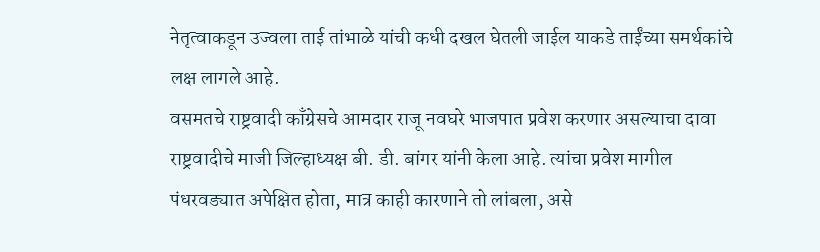नेतृत्वाकडून उज्वला ताई तांभाळे यांची कधी दखल घेतली जाईल याकडे ताईंच्या समर्थकांचे लक्ष लागले आहे.
वसमतचे राष्ट्रवादी काँग्रेसचे आमदार राजू नवघरे भाजपात प्रवेश करणार असल्याचा दावा राष्ट्रवादीचे माजी जिल्हाध्यक्ष बी. डी. बांगर यांनी केला आहे. त्यांचा प्रवेश मागील पंधरवड्यात अपेक्षित होता, मात्र काही कारणाने तो लांबला, असे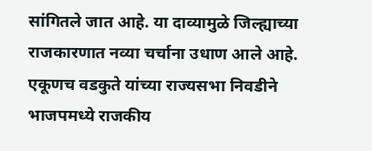सांगितले जात आहे. या दाव्यामुळे जिल्ह्याच्या राजकारणात नव्या चर्चाना उधाण आले आहे. एकूणच वडकुते यांच्या राज्यसभा निवडीने भाजपमध्ये राजकीय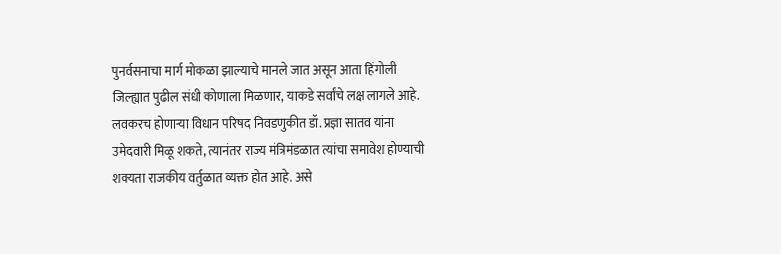पुनर्वसनाचा मार्ग मोकळा झाल्याचे मानले जात असून आता हिंगोली जिल्ह्यात पुढील संधी कोणाला मिळणार, याकडे सर्वांचे लक्ष लागले आहे.
लवकरच होणाऱ्या विधान परिषद निवडणुकीत डॉ. प्रज्ञा सातव यांना उमेदवारी मिळू शकते, त्यानंतर राज्य मंत्रिमंडळात त्यांचा समावेश होण्याची शक्यता राजकीय वर्तुळात व्यक्त होत आहे. असे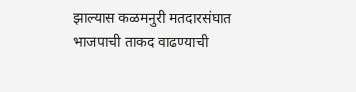झाल्यास कळमनुरी मतदारसंघात भाजपाची ताकद वाढण्याची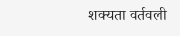शक्यता वर्तवली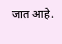जात आहे.